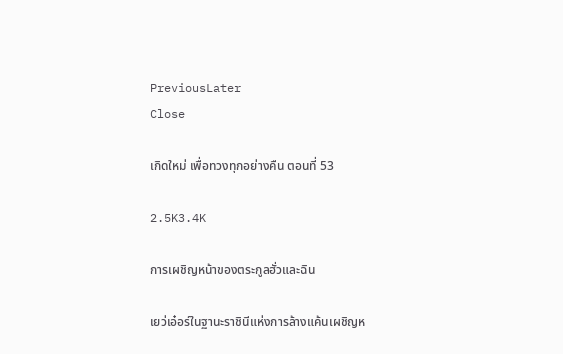PreviousLater
Close

เกิดใหม่ เพื่อทวงทุกอย่างคืน ตอนที่ 53

2.5K3.4K

การเผชิญหน้าของตระกูลฮั่วและฉิน

เยว่เอ๋อร์ในฐานะราชินีแห่งการล้างแค้นเผชิญห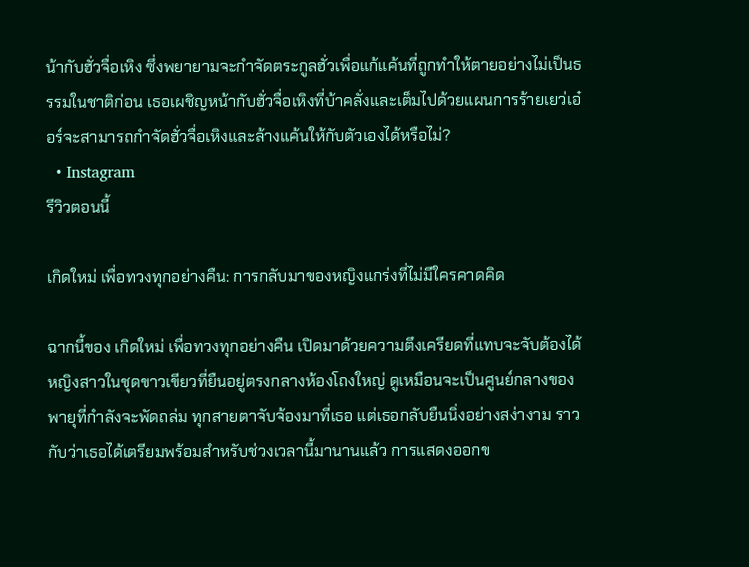น้ากับฮั่วจื่อเหิง ซึ่งพยายามจะกำจัดตระกูลฮั่วเพื่อแก้แค้นที่ถูกทำให้ตายอย่างไม่เป็นธรรมในชาติก่อน เธอเผชิญหน้ากับฮั่วจื่อเหิงที่บ้าคลั่งและเต็มไปด้วยแผนการร้ายเยว่เอ๋อร์จะสามารถกำจัดฮั่วจื่อเหิงและล้างแค้นให้กับตัวเองได้หรือไม่?
  • Instagram
รีวิวตอนนี้

เกิดใหม่ เพื่อทวงทุกอย่างคืน: การกลับมาของหญิงแกร่งที่ไม่มีใครคาดคิด

ฉากนี้ของ เกิดใหม่ เพื่อทวงทุกอย่างคืน เปิดมาด้วยความตึงเครียดที่แทบจะจับต้องได้ หญิงสาวในชุดขาวเขียวที่ยืนอยู่ตรงกลางห้องโถงใหญ่ ดูเหมือนจะเป็นศูนย์กลางของพายุที่กำลังจะพัดถล่ม ทุกสายตาจับจ้องมาที่เธอ แต่เธอกลับยืนนิ่งอย่างสง่างาม ราวกับว่าเธอได้เตรียมพร้อมสำหรับช่วงเวลานี้มานานแล้ว การแสดงออกข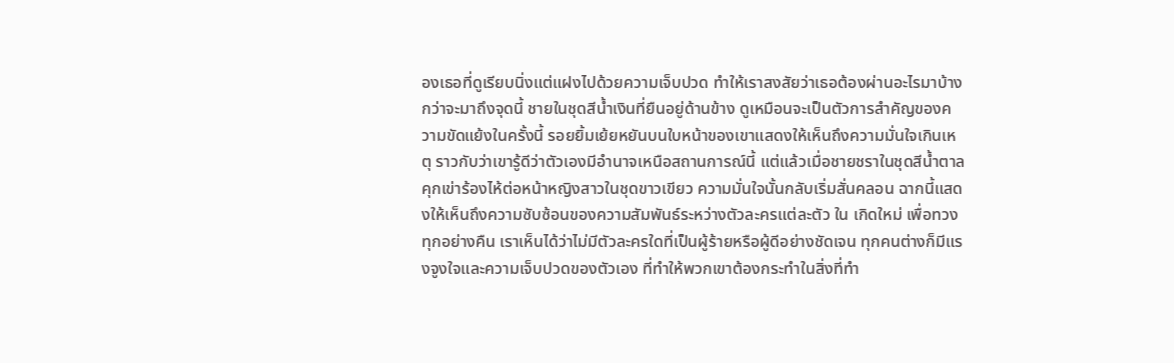องเธอที่ดูเรียบนิ่งแต่แฝงไปด้วยความเจ็บปวด ทำให้เราสงสัยว่าเธอต้องผ่านอะไรมาบ้างกว่าจะมาถึงจุดนี้ ชายในชุดสีน้ำเงินที่ยืนอยู่ด้านข้าง ดูเหมือนจะเป็นตัวการสำคัญของความขัดแย้งในครั้งนี้ รอยยิ้มเย้ยหยันบนใบหน้าของเขาแสดงให้เห็นถึงความมั่นใจเกินเหตุ ราวกับว่าเขารู้ดีว่าตัวเองมีอำนาจเหนือสถานการณ์นี้ แต่แล้วเมื่อชายชราในชุดสีน้ำตาลคุกเข่าร้องไห้ต่อหน้าหญิงสาวในชุดขาวเขียว ความมั่นใจนั้นกลับเริ่มสั่นคลอน ฉากนี้แสดงให้เห็นถึงความซับซ้อนของความสัมพันธ์ระหว่างตัวละครแต่ละตัว ใน เกิดใหม่ เพื่อทวงทุกอย่างคืน เราเห็นได้ว่าไม่มีตัวละครใดที่เป็นผู้ร้ายหรือผู้ดีอย่างชัดเจน ทุกคนต่างก็มีแรงจูงใจและความเจ็บปวดของตัวเอง ที่ทำให้พวกเขาต้องกระทำในสิ่งที่ทำ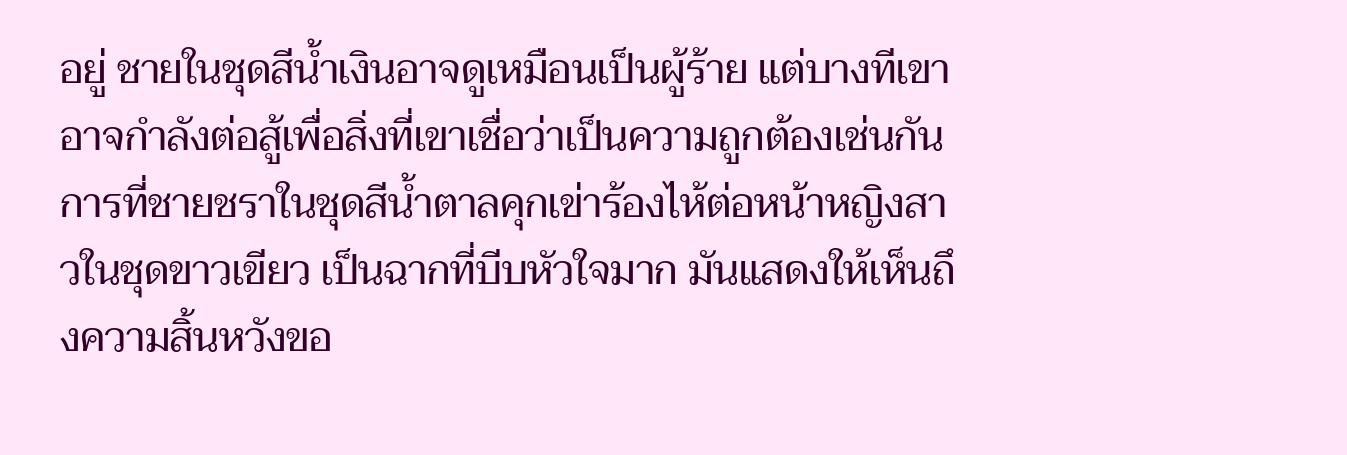อยู่ ชายในชุดสีน้ำเงินอาจดูเหมือนเป็นผู้ร้าย แต่บางทีเขาอาจกำลังต่อสู้เพื่อสิ่งที่เขาเชื่อว่าเป็นความถูกต้องเช่นกัน การที่ชายชราในชุดสีน้ำตาลคุกเข่าร้องไห้ต่อหน้าหญิงสาวในชุดขาวเขียว เป็นฉากที่บีบหัวใจมาก มันแสดงให้เห็นถึงความสิ้นหวังขอ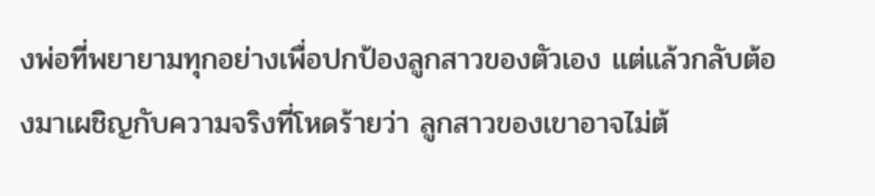งพ่อที่พยายามทุกอย่างเพื่อปกป้องลูกสาวของตัวเอง แต่แล้วกลับต้องมาเผชิญกับความจริงที่โหดร้ายว่า ลูกสาวของเขาอาจไม่ต้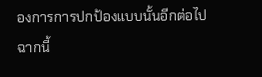องการการปกป้องแบบนั้นอีกต่อไป ฉากนี้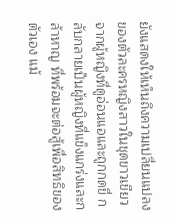ยังแสดงให้เห็นถึงความเปลี่ยนแปลงของตัวละครหญิงสาวในชุดขาวเขียว จากผู้หญิงที่ดูอ่อนแอและถูกกดขี่ กลับกลายเป็นผู้หญิงที่แข็งแกร่งและกล้าหาญ ที่พร้อมจะต่อสู้เพื่อสิทธิของตัวเอง แม้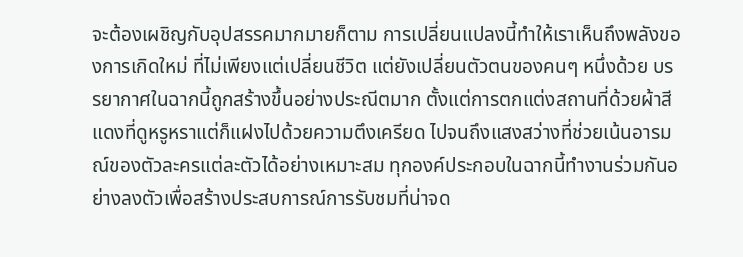จะต้องเผชิญกับอุปสรรคมากมายก็ตาม การเปลี่ยนแปลงนี้ทำให้เราเห็นถึงพลังของการเกิดใหม่ ที่ไม่เพียงแต่เปลี่ยนชีวิต แต่ยังเปลี่ยนตัวตนของคนๆ หนึ่งด้วย บรรยากาศในฉากนี้ถูกสร้างขึ้นอย่างประณีตมาก ตั้งแต่การตกแต่งสถานที่ด้วยผ้าสีแดงที่ดูหรูหราแต่ก็แฝงไปด้วยความตึงเครียด ไปจนถึงแสงสว่างที่ช่วยเน้นอารมณ์ของตัวละครแต่ละตัวได้อย่างเหมาะสม ทุกองค์ประกอบในฉากนี้ทำงานร่วมกันอย่างลงตัวเพื่อสร้างประสบการณ์การรับชมที่น่าจด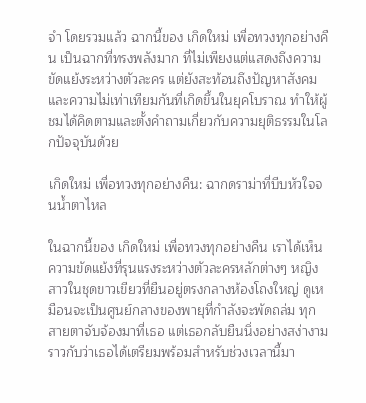จำ โดยรวมแล้ว ฉากนี้ของ เกิดใหม่ เพื่อทวงทุกอย่างคืน เป็นฉากที่ทรงพลังมาก ที่ไม่เพียงแต่แสดงถึงความขัดแย้งระหว่างตัวละคร แต่ยังสะท้อนถึงปัญหาสังคมและความไม่เท่าเทียมกันที่เกิดขึ้นในยุคโบราณ ทำให้ผู้ชมได้คิดตามและตั้งคำถามเกี่ยวกับความยุติธรรมในโลกปัจจุบันด้วย

เกิดใหม่ เพื่อทวงทุกอย่างคืน: ฉากดราม่าที่บีบหัวใจจนน้ำตาไหล

ในฉากนี้ของ เกิดใหม่ เพื่อทวงทุกอย่างคืน เราได้เห็นความขัดแย้งที่รุนแรงระหว่างตัวละครหลักต่างๆ หญิงสาวในชุดขาวเขียวที่ยืนอยู่ตรงกลางห้องโถงใหญ่ ดูเหมือนจะเป็นศูนย์กลางของพายุที่กำลังจะพัดถล่ม ทุกสายตาจับจ้องมาที่เธอ แต่เธอกลับยืนนิ่งอย่างสง่างาม ราวกับว่าเธอได้เตรียมพร้อมสำหรับช่วงเวลานี้มา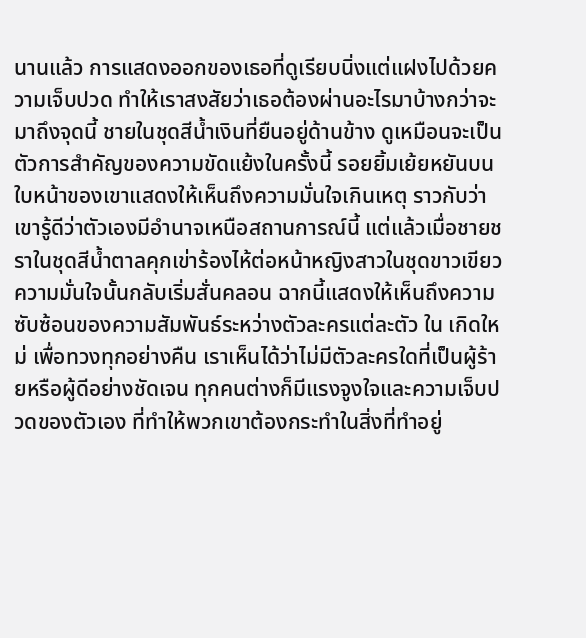นานแล้ว การแสดงออกของเธอที่ดูเรียบนิ่งแต่แฝงไปด้วยความเจ็บปวด ทำให้เราสงสัยว่าเธอต้องผ่านอะไรมาบ้างกว่าจะมาถึงจุดนี้ ชายในชุดสีน้ำเงินที่ยืนอยู่ด้านข้าง ดูเหมือนจะเป็นตัวการสำคัญของความขัดแย้งในครั้งนี้ รอยยิ้มเย้ยหยันบนใบหน้าของเขาแสดงให้เห็นถึงความมั่นใจเกินเหตุ ราวกับว่าเขารู้ดีว่าตัวเองมีอำนาจเหนือสถานการณ์นี้ แต่แล้วเมื่อชายชราในชุดสีน้ำตาลคุกเข่าร้องไห้ต่อหน้าหญิงสาวในชุดขาวเขียว ความมั่นใจนั้นกลับเริ่มสั่นคลอน ฉากนี้แสดงให้เห็นถึงความซับซ้อนของความสัมพันธ์ระหว่างตัวละครแต่ละตัว ใน เกิดใหม่ เพื่อทวงทุกอย่างคืน เราเห็นได้ว่าไม่มีตัวละครใดที่เป็นผู้ร้ายหรือผู้ดีอย่างชัดเจน ทุกคนต่างก็มีแรงจูงใจและความเจ็บปวดของตัวเอง ที่ทำให้พวกเขาต้องกระทำในสิ่งที่ทำอยู่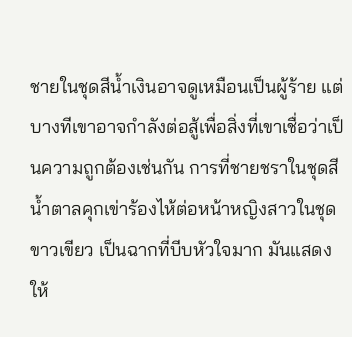ชายในชุดสีน้ำเงินอาจดูเหมือนเป็นผู้ร้าย แต่บางทีเขาอาจกำลังต่อสู้เพื่อสิ่งที่เขาเชื่อว่าเป็นความถูกต้องเช่นกัน การที่ชายชราในชุดสีน้ำตาลคุกเข่าร้องไห้ต่อหน้าหญิงสาวในชุดขาวเขียว เป็นฉากที่บีบหัวใจมาก มันแสดงให้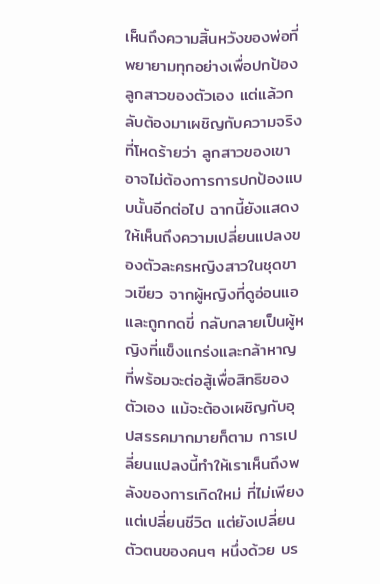เห็นถึงความสิ้นหวังของพ่อที่พยายามทุกอย่างเพื่อปกป้องลูกสาวของตัวเอง แต่แล้วกลับต้องมาเผชิญกับความจริงที่โหดร้ายว่า ลูกสาวของเขาอาจไม่ต้องการการปกป้องแบบนั้นอีกต่อไป ฉากนี้ยังแสดงให้เห็นถึงความเปลี่ยนแปลงของตัวละครหญิงสาวในชุดขาวเขียว จากผู้หญิงที่ดูอ่อนแอและถูกกดขี่ กลับกลายเป็นผู้หญิงที่แข็งแกร่งและกล้าหาญ ที่พร้อมจะต่อสู้เพื่อสิทธิของตัวเอง แม้จะต้องเผชิญกับอุปสรรคมากมายก็ตาม การเปลี่ยนแปลงนี้ทำให้เราเห็นถึงพลังของการเกิดใหม่ ที่ไม่เพียงแต่เปลี่ยนชีวิต แต่ยังเปลี่ยนตัวตนของคนๆ หนึ่งด้วย บร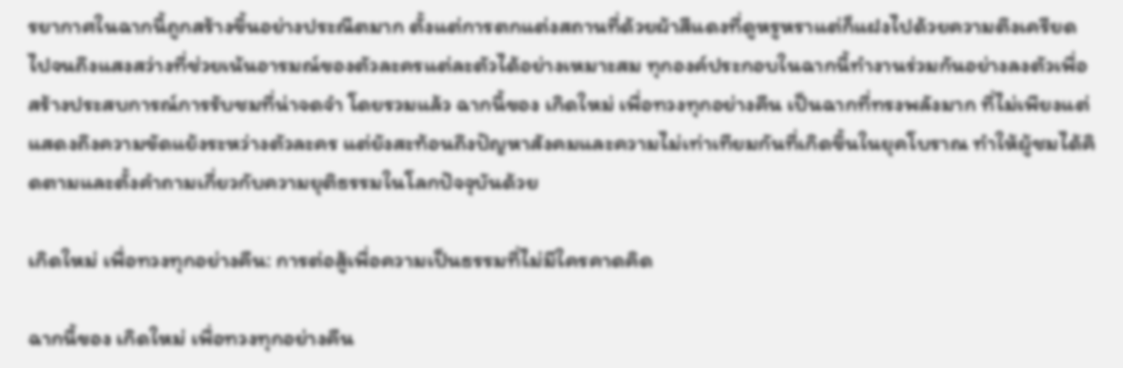รยากาศในฉากนี้ถูกสร้างขึ้นอย่างประณีตมาก ตั้งแต่การตกแต่งสถานที่ด้วยผ้าสีแดงที่ดูหรูหราแต่ก็แฝงไปด้วยความตึงเครียด ไปจนถึงแสงสว่างที่ช่วยเน้นอารมณ์ของตัวละครแต่ละตัวได้อย่างเหมาะสม ทุกองค์ประกอบในฉากนี้ทำงานร่วมกันอย่างลงตัวเพื่อสร้างประสบการณ์การรับชมที่น่าจดจำ โดยรวมแล้ว ฉากนี้ของ เกิดใหม่ เพื่อทวงทุกอย่างคืน เป็นฉากที่ทรงพลังมาก ที่ไม่เพียงแต่แสดงถึงความขัดแย้งระหว่างตัวละคร แต่ยังสะท้อนถึงปัญหาสังคมและความไม่เท่าเทียมกันที่เกิดขึ้นในยุคโบราณ ทำให้ผู้ชมได้คิดตามและตั้งคำถามเกี่ยวกับความยุติธรรมในโลกปัจจุบันด้วย

เกิดใหม่ เพื่อทวงทุกอย่างคืน: การต่อสู้เพื่อความเป็นธรรมที่ไม่มีใครคาดคิด

ฉากนี้ของ เกิดใหม่ เพื่อทวงทุกอย่างคืน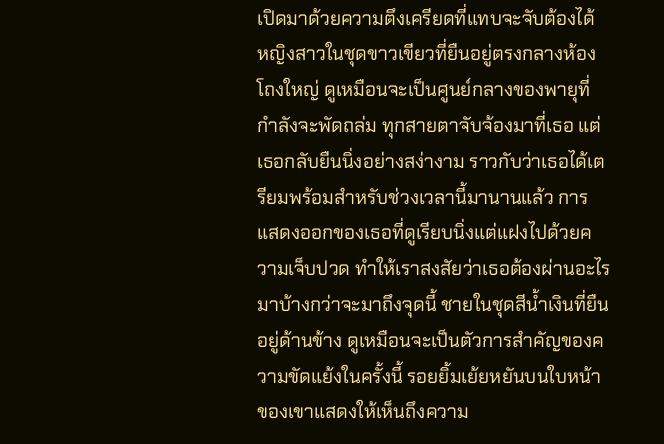เปิดมาด้วยความตึงเครียดที่แทบจะจับต้องได้ หญิงสาวในชุดขาวเขียวที่ยืนอยู่ตรงกลางห้องโถงใหญ่ ดูเหมือนจะเป็นศูนย์กลางของพายุที่กำลังจะพัดถล่ม ทุกสายตาจับจ้องมาที่เธอ แต่เธอกลับยืนนิ่งอย่างสง่างาม ราวกับว่าเธอได้เตรียมพร้อมสำหรับช่วงเวลานี้มานานแล้ว การแสดงออกของเธอที่ดูเรียบนิ่งแต่แฝงไปด้วยความเจ็บปวด ทำให้เราสงสัยว่าเธอต้องผ่านอะไรมาบ้างกว่าจะมาถึงจุดนี้ ชายในชุดสีน้ำเงินที่ยืนอยู่ด้านข้าง ดูเหมือนจะเป็นตัวการสำคัญของความขัดแย้งในครั้งนี้ รอยยิ้มเย้ยหยันบนใบหน้าของเขาแสดงให้เห็นถึงความ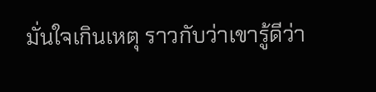มั่นใจเกินเหตุ ราวกับว่าเขารู้ดีว่า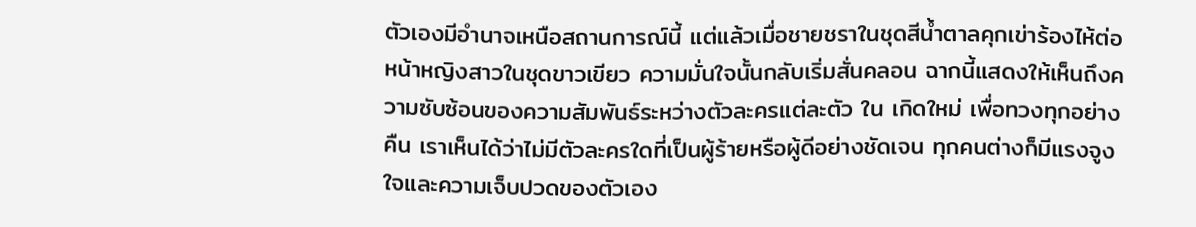ตัวเองมีอำนาจเหนือสถานการณ์นี้ แต่แล้วเมื่อชายชราในชุดสีน้ำตาลคุกเข่าร้องไห้ต่อหน้าหญิงสาวในชุดขาวเขียว ความมั่นใจนั้นกลับเริ่มสั่นคลอน ฉากนี้แสดงให้เห็นถึงความซับซ้อนของความสัมพันธ์ระหว่างตัวละครแต่ละตัว ใน เกิดใหม่ เพื่อทวงทุกอย่างคืน เราเห็นได้ว่าไม่มีตัวละครใดที่เป็นผู้ร้ายหรือผู้ดีอย่างชัดเจน ทุกคนต่างก็มีแรงจูงใจและความเจ็บปวดของตัวเอง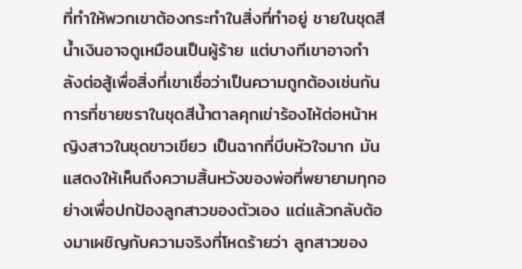ที่ทำให้พวกเขาต้องกระทำในสิ่งที่ทำอยู่ ชายในชุดสีน้ำเงินอาจดูเหมือนเป็นผู้ร้าย แต่บางทีเขาอาจกำลังต่อสู้เพื่อสิ่งที่เขาเชื่อว่าเป็นความถูกต้องเช่นกัน การที่ชายชราในชุดสีน้ำตาลคุกเข่าร้องไห้ต่อหน้าหญิงสาวในชุดขาวเขียว เป็นฉากที่บีบหัวใจมาก มันแสดงให้เห็นถึงความสิ้นหวังของพ่อที่พยายามทุกอย่างเพื่อปกป้องลูกสาวของตัวเอง แต่แล้วกลับต้องมาเผชิญกับความจริงที่โหดร้ายว่า ลูกสาวของ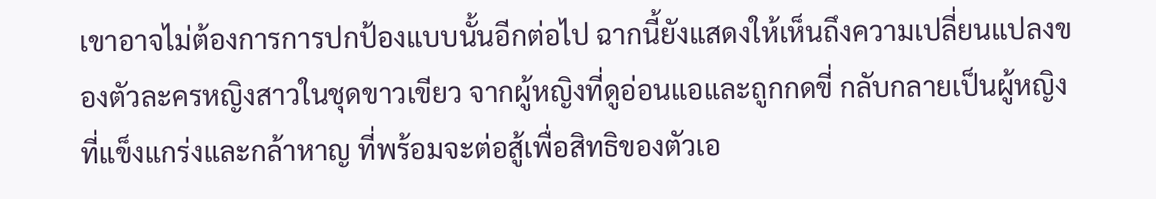เขาอาจไม่ต้องการการปกป้องแบบนั้นอีกต่อไป ฉากนี้ยังแสดงให้เห็นถึงความเปลี่ยนแปลงของตัวละครหญิงสาวในชุดขาวเขียว จากผู้หญิงที่ดูอ่อนแอและถูกกดขี่ กลับกลายเป็นผู้หญิงที่แข็งแกร่งและกล้าหาญ ที่พร้อมจะต่อสู้เพื่อสิทธิของตัวเอ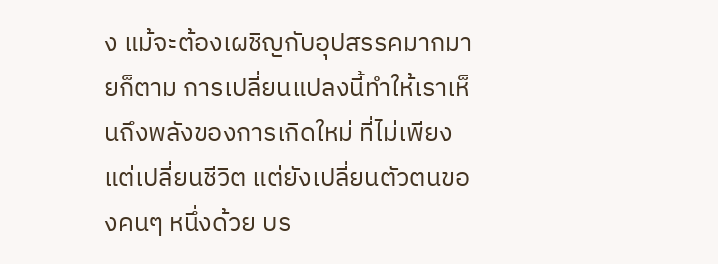ง แม้จะต้องเผชิญกับอุปสรรคมากมายก็ตาม การเปลี่ยนแปลงนี้ทำให้เราเห็นถึงพลังของการเกิดใหม่ ที่ไม่เพียงแต่เปลี่ยนชีวิต แต่ยังเปลี่ยนตัวตนของคนๆ หนึ่งด้วย บร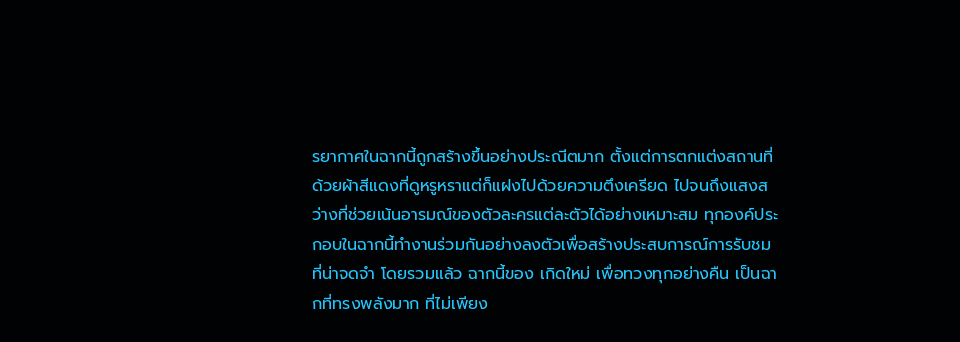รยากาศในฉากนี้ถูกสร้างขึ้นอย่างประณีตมาก ตั้งแต่การตกแต่งสถานที่ด้วยผ้าสีแดงที่ดูหรูหราแต่ก็แฝงไปด้วยความตึงเครียด ไปจนถึงแสงสว่างที่ช่วยเน้นอารมณ์ของตัวละครแต่ละตัวได้อย่างเหมาะสม ทุกองค์ประกอบในฉากนี้ทำงานร่วมกันอย่างลงตัวเพื่อสร้างประสบการณ์การรับชมที่น่าจดจำ โดยรวมแล้ว ฉากนี้ของ เกิดใหม่ เพื่อทวงทุกอย่างคืน เป็นฉากที่ทรงพลังมาก ที่ไม่เพียง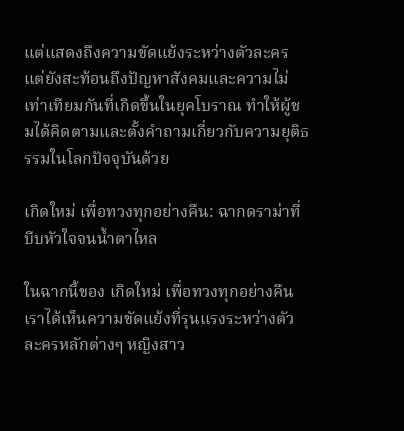แต่แสดงถึงความขัดแย้งระหว่างตัวละคร แต่ยังสะท้อนถึงปัญหาสังคมและความไม่เท่าเทียมกันที่เกิดขึ้นในยุคโบราณ ทำให้ผู้ชมได้คิดตามและตั้งคำถามเกี่ยวกับความยุติธรรมในโลกปัจจุบันด้วย

เกิดใหม่ เพื่อทวงทุกอย่างคืน: ฉากดราม่าที่บีบหัวใจจนน้ำตาไหล

ในฉากนี้ของ เกิดใหม่ เพื่อทวงทุกอย่างคืน เราได้เห็นความขัดแย้งที่รุนแรงระหว่างตัวละครหลักต่างๆ หญิงสาว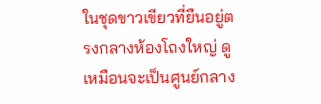ในชุดขาวเขียวที่ยืนอยู่ตรงกลางห้องโถงใหญ่ ดูเหมือนจะเป็นศูนย์กลาง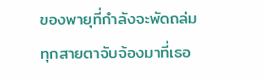ของพายุที่กำลังจะพัดถล่ม ทุกสายตาจับจ้องมาที่เธอ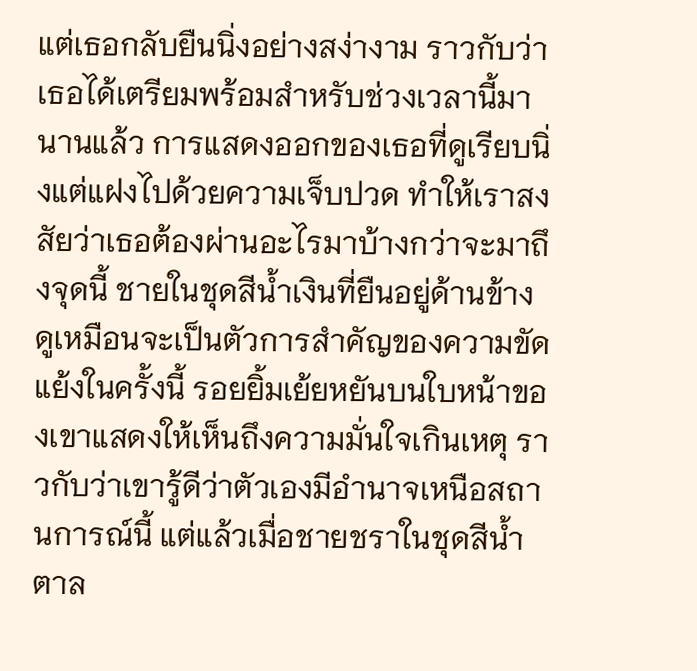แต่เธอกลับยืนนิ่งอย่างสง่างาม ราวกับว่าเธอได้เตรียมพร้อมสำหรับช่วงเวลานี้มานานแล้ว การแสดงออกของเธอที่ดูเรียบนิ่งแต่แฝงไปด้วยความเจ็บปวด ทำให้เราสงสัยว่าเธอต้องผ่านอะไรมาบ้างกว่าจะมาถึงจุดนี้ ชายในชุดสีน้ำเงินที่ยืนอยู่ด้านข้าง ดูเหมือนจะเป็นตัวการสำคัญของความขัดแย้งในครั้งนี้ รอยยิ้มเย้ยหยันบนใบหน้าของเขาแสดงให้เห็นถึงความมั่นใจเกินเหตุ ราวกับว่าเขารู้ดีว่าตัวเองมีอำนาจเหนือสถานการณ์นี้ แต่แล้วเมื่อชายชราในชุดสีน้ำตาล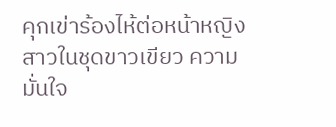คุกเข่าร้องไห้ต่อหน้าหญิงสาวในชุดขาวเขียว ความมั่นใจ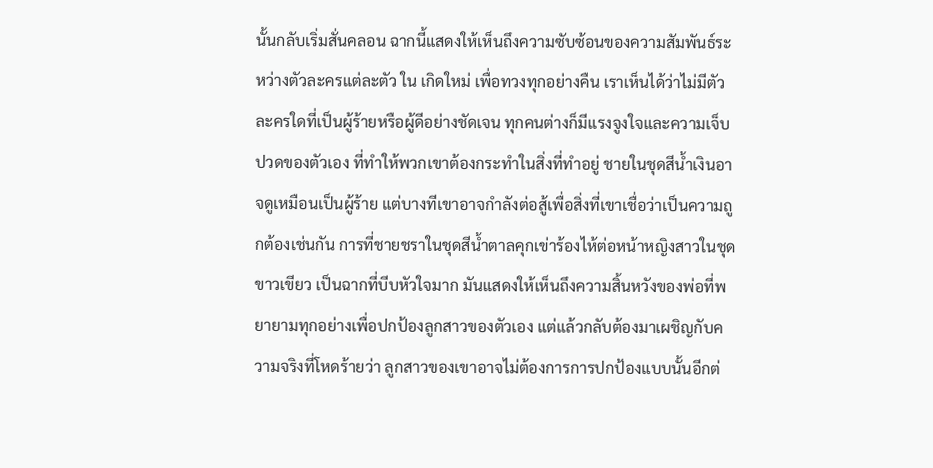นั้นกลับเริ่มสั่นคลอน ฉากนี้แสดงให้เห็นถึงความซับซ้อนของความสัมพันธ์ระหว่างตัวละครแต่ละตัว ใน เกิดใหม่ เพื่อทวงทุกอย่างคืน เราเห็นได้ว่าไม่มีตัวละครใดที่เป็นผู้ร้ายหรือผู้ดีอย่างชัดเจน ทุกคนต่างก็มีแรงจูงใจและความเจ็บปวดของตัวเอง ที่ทำให้พวกเขาต้องกระทำในสิ่งที่ทำอยู่ ชายในชุดสีน้ำเงินอาจดูเหมือนเป็นผู้ร้าย แต่บางทีเขาอาจกำลังต่อสู้เพื่อสิ่งที่เขาเชื่อว่าเป็นความถูกต้องเช่นกัน การที่ชายชราในชุดสีน้ำตาลคุกเข่าร้องไห้ต่อหน้าหญิงสาวในชุดขาวเขียว เป็นฉากที่บีบหัวใจมาก มันแสดงให้เห็นถึงความสิ้นหวังของพ่อที่พยายามทุกอย่างเพื่อปกป้องลูกสาวของตัวเอง แต่แล้วกลับต้องมาเผชิญกับความจริงที่โหดร้ายว่า ลูกสาวของเขาอาจไม่ต้องการการปกป้องแบบนั้นอีกต่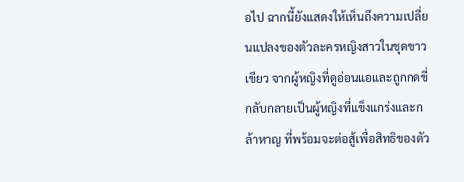อไป ฉากนี้ยังแสดงให้เห็นถึงความเปลี่ยนแปลงของตัวละครหญิงสาวในชุดขาวเขียว จากผู้หญิงที่ดูอ่อนแอและถูกกดขี่ กลับกลายเป็นผู้หญิงที่แข็งแกร่งและกล้าหาญ ที่พร้อมจะต่อสู้เพื่อสิทธิของตัว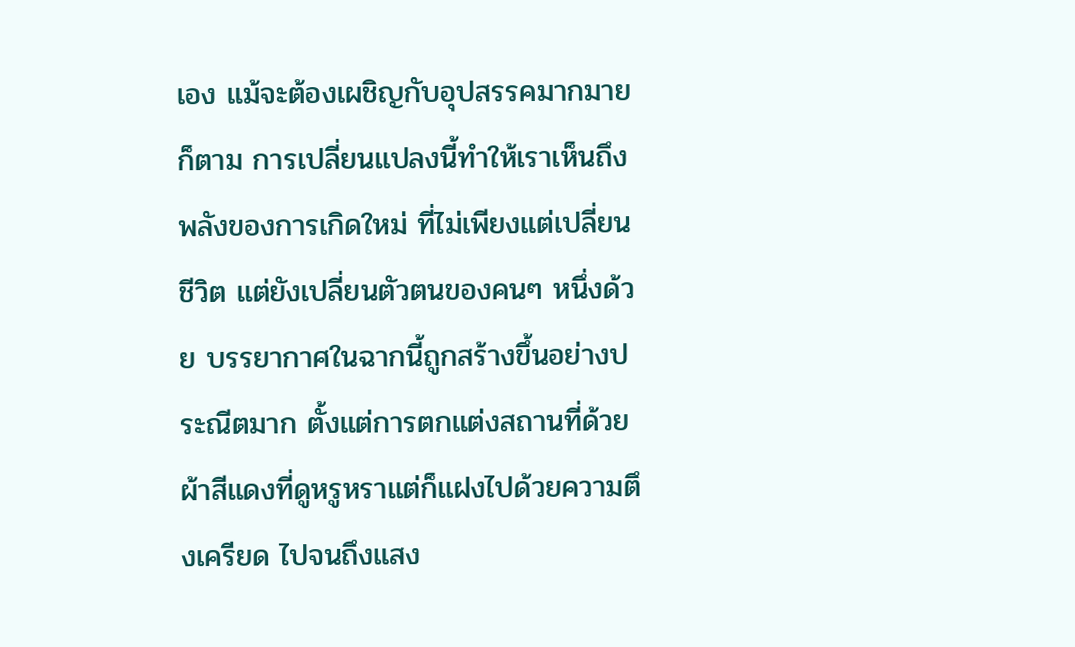เอง แม้จะต้องเผชิญกับอุปสรรคมากมายก็ตาม การเปลี่ยนแปลงนี้ทำให้เราเห็นถึงพลังของการเกิดใหม่ ที่ไม่เพียงแต่เปลี่ยนชีวิต แต่ยังเปลี่ยนตัวตนของคนๆ หนึ่งด้วย บรรยากาศในฉากนี้ถูกสร้างขึ้นอย่างประณีตมาก ตั้งแต่การตกแต่งสถานที่ด้วยผ้าสีแดงที่ดูหรูหราแต่ก็แฝงไปด้วยความตึงเครียด ไปจนถึงแสง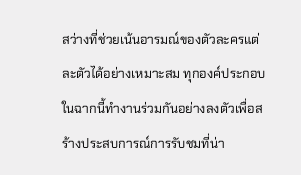สว่างที่ช่วยเน้นอารมณ์ของตัวละครแต่ละตัวได้อย่างเหมาะสม ทุกองค์ประกอบในฉากนี้ทำงานร่วมกันอย่างลงตัวเพื่อสร้างประสบการณ์การรับชมที่น่า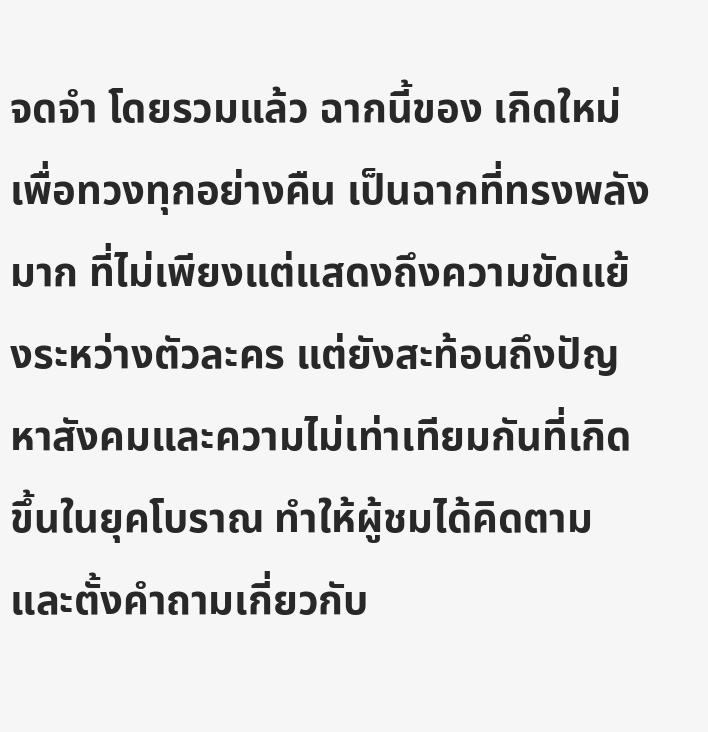จดจำ โดยรวมแล้ว ฉากนี้ของ เกิดใหม่ เพื่อทวงทุกอย่างคืน เป็นฉากที่ทรงพลังมาก ที่ไม่เพียงแต่แสดงถึงความขัดแย้งระหว่างตัวละคร แต่ยังสะท้อนถึงปัญหาสังคมและความไม่เท่าเทียมกันที่เกิดขึ้นในยุคโบราณ ทำให้ผู้ชมได้คิดตามและตั้งคำถามเกี่ยวกับ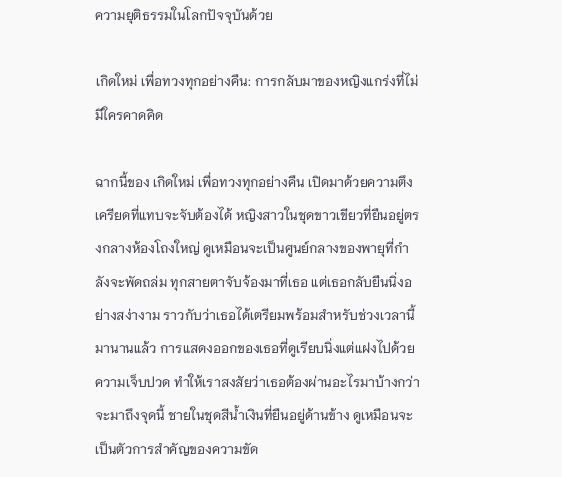ความยุติธรรมในโลกปัจจุบันด้วย

เกิดใหม่ เพื่อทวงทุกอย่างคืน: การกลับมาของหญิงแกร่งที่ไม่มีใครคาดคิด

ฉากนี้ของ เกิดใหม่ เพื่อทวงทุกอย่างคืน เปิดมาด้วยความตึงเครียดที่แทบจะจับต้องได้ หญิงสาวในชุดขาวเขียวที่ยืนอยู่ตรงกลางห้องโถงใหญ่ ดูเหมือนจะเป็นศูนย์กลางของพายุที่กำลังจะพัดถล่ม ทุกสายตาจับจ้องมาที่เธอ แต่เธอกลับยืนนิ่งอย่างสง่างาม ราวกับว่าเธอได้เตรียมพร้อมสำหรับช่วงเวลานี้มานานแล้ว การแสดงออกของเธอที่ดูเรียบนิ่งแต่แฝงไปด้วยความเจ็บปวด ทำให้เราสงสัยว่าเธอต้องผ่านอะไรมาบ้างกว่าจะมาถึงจุดนี้ ชายในชุดสีน้ำเงินที่ยืนอยู่ด้านข้าง ดูเหมือนจะเป็นตัวการสำคัญของความขัด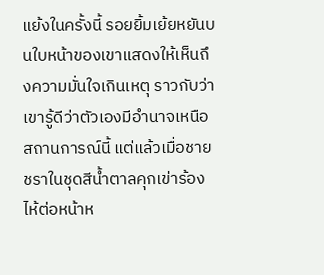แย้งในครั้งนี้ รอยยิ้มเย้ยหยันบนใบหน้าของเขาแสดงให้เห็นถึงความมั่นใจเกินเหตุ ราวกับว่าเขารู้ดีว่าตัวเองมีอำนาจเหนือสถานการณ์นี้ แต่แล้วเมื่อชายชราในชุดสีน้ำตาลคุกเข่าร้องไห้ต่อหน้าห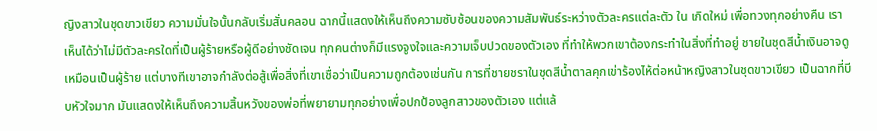ญิงสาวในชุดขาวเขียว ความมั่นใจนั้นกลับเริ่มสั่นคลอน ฉากนี้แสดงให้เห็นถึงความซับซ้อนของความสัมพันธ์ระหว่างตัวละครแต่ละตัว ใน เกิดใหม่ เพื่อทวงทุกอย่างคืน เราเห็นได้ว่าไม่มีตัวละครใดที่เป็นผู้ร้ายหรือผู้ดีอย่างชัดเจน ทุกคนต่างก็มีแรงจูงใจและความเจ็บปวดของตัวเอง ที่ทำให้พวกเขาต้องกระทำในสิ่งที่ทำอยู่ ชายในชุดสีน้ำเงินอาจดูเหมือนเป็นผู้ร้าย แต่บางทีเขาอาจกำลังต่อสู้เพื่อสิ่งที่เขาเชื่อว่าเป็นความถูกต้องเช่นกัน การที่ชายชราในชุดสีน้ำตาลคุกเข่าร้องไห้ต่อหน้าหญิงสาวในชุดขาวเขียว เป็นฉากที่บีบหัวใจมาก มันแสดงให้เห็นถึงความสิ้นหวังของพ่อที่พยายามทุกอย่างเพื่อปกป้องลูกสาวของตัวเอง แต่แล้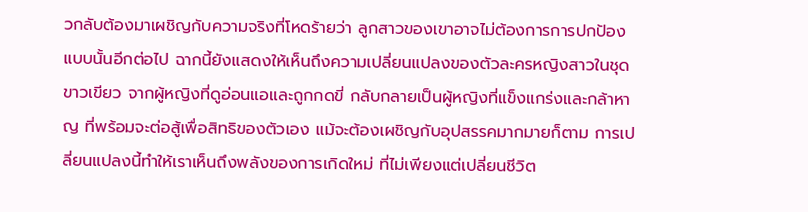วกลับต้องมาเผชิญกับความจริงที่โหดร้ายว่า ลูกสาวของเขาอาจไม่ต้องการการปกป้องแบบนั้นอีกต่อไป ฉากนี้ยังแสดงให้เห็นถึงความเปลี่ยนแปลงของตัวละครหญิงสาวในชุดขาวเขียว จากผู้หญิงที่ดูอ่อนแอและถูกกดขี่ กลับกลายเป็นผู้หญิงที่แข็งแกร่งและกล้าหาญ ที่พร้อมจะต่อสู้เพื่อสิทธิของตัวเอง แม้จะต้องเผชิญกับอุปสรรคมากมายก็ตาม การเปลี่ยนแปลงนี้ทำให้เราเห็นถึงพลังของการเกิดใหม่ ที่ไม่เพียงแต่เปลี่ยนชีวิต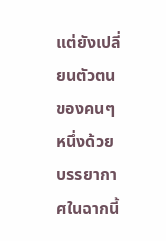แต่ยังเปลี่ยนตัวตนของคนๆ หนึ่งด้วย บรรยากาศในฉากนี้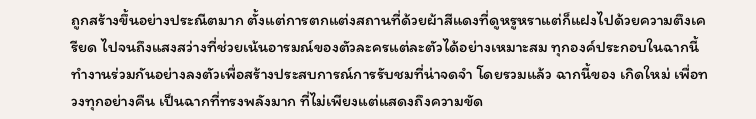ถูกสร้างขึ้นอย่างประณีตมาก ตั้งแต่การตกแต่งสถานที่ด้วยผ้าสีแดงที่ดูหรูหราแต่ก็แฝงไปด้วยความตึงเครียด ไปจนถึงแสงสว่างที่ช่วยเน้นอารมณ์ของตัวละครแต่ละตัวได้อย่างเหมาะสม ทุกองค์ประกอบในฉากนี้ทำงานร่วมกันอย่างลงตัวเพื่อสร้างประสบการณ์การรับชมที่น่าจดจำ โดยรวมแล้ว ฉากนี้ของ เกิดใหม่ เพื่อทวงทุกอย่างคืน เป็นฉากที่ทรงพลังมาก ที่ไม่เพียงแต่แสดงถึงความขัด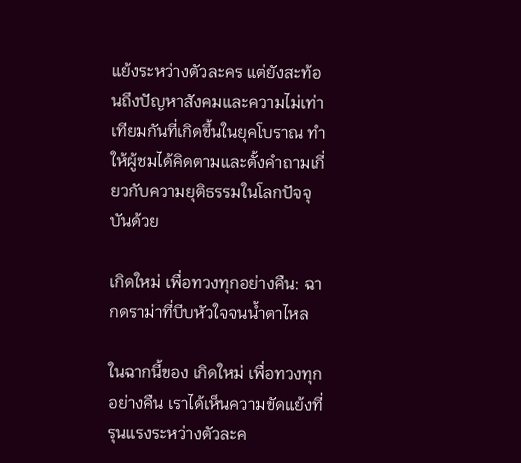แย้งระหว่างตัวละคร แต่ยังสะท้อนถึงปัญหาสังคมและความไม่เท่าเทียมกันที่เกิดขึ้นในยุคโบราณ ทำให้ผู้ชมได้คิดตามและตั้งคำถามเกี่ยวกับความยุติธรรมในโลกปัจจุบันด้วย

เกิดใหม่ เพื่อทวงทุกอย่างคืน: ฉากดราม่าที่บีบหัวใจจนน้ำตาไหล

ในฉากนี้ของ เกิดใหม่ เพื่อทวงทุกอย่างคืน เราได้เห็นความขัดแย้งที่รุนแรงระหว่างตัวละค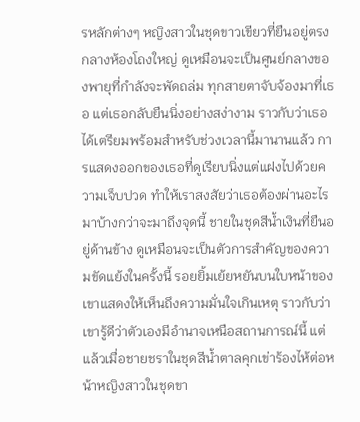รหลักต่างๆ หญิงสาวในชุดขาวเขียวที่ยืนอยู่ตรงกลางห้องโถงใหญ่ ดูเหมือนจะเป็นศูนย์กลางของพายุที่กำลังจะพัดถล่ม ทุกสายตาจับจ้องมาที่เธอ แต่เธอกลับยืนนิ่งอย่างสง่างาม ราวกับว่าเธอได้เตรียมพร้อมสำหรับช่วงเวลานี้มานานแล้ว การแสดงออกของเธอที่ดูเรียบนิ่งแต่แฝงไปด้วยความเจ็บปวด ทำให้เราสงสัยว่าเธอต้องผ่านอะไรมาบ้างกว่าจะมาถึงจุดนี้ ชายในชุดสีน้ำเงินที่ยืนอยู่ด้านข้าง ดูเหมือนจะเป็นตัวการสำคัญของความขัดแย้งในครั้งนี้ รอยยิ้มเย้ยหยันบนใบหน้าของเขาแสดงให้เห็นถึงความมั่นใจเกินเหตุ ราวกับว่าเขารู้ดีว่าตัวเองมีอำนาจเหนือสถานการณ์นี้ แต่แล้วเมื่อชายชราในชุดสีน้ำตาลคุกเข่าร้องไห้ต่อหน้าหญิงสาวในชุดขา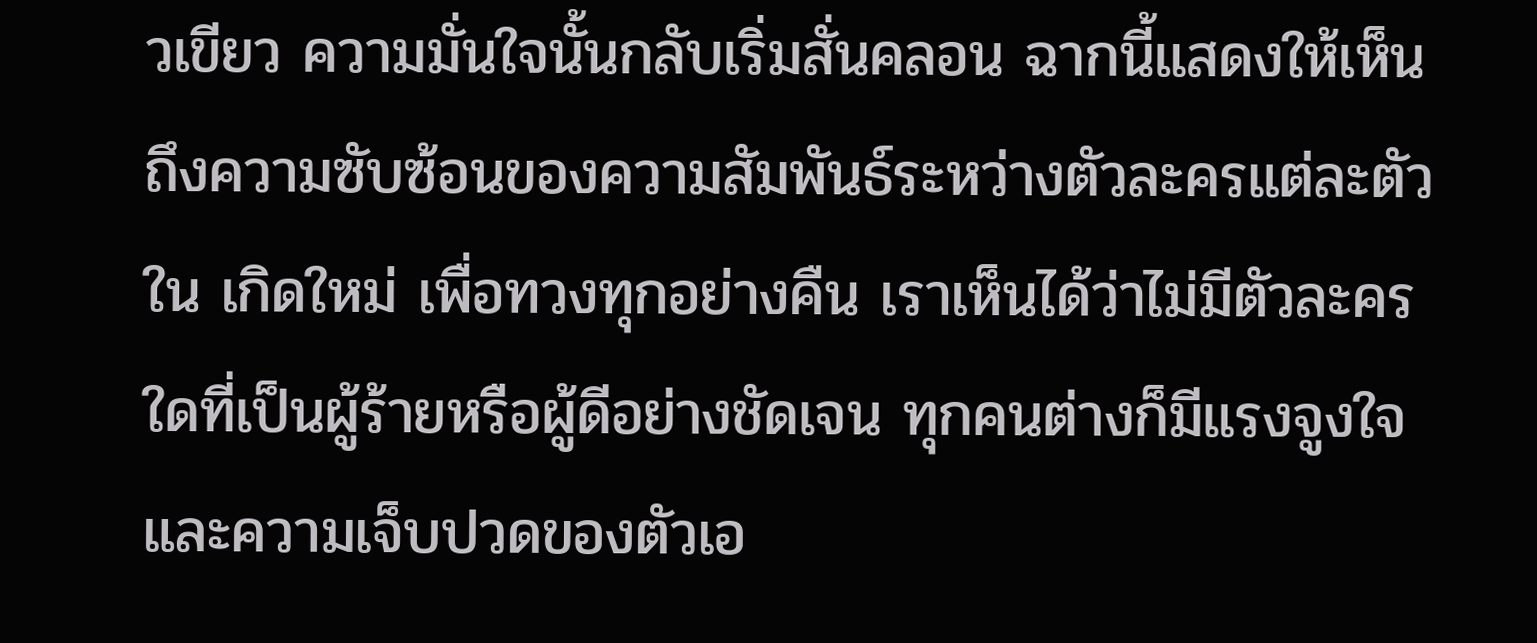วเขียว ความมั่นใจนั้นกลับเริ่มสั่นคลอน ฉากนี้แสดงให้เห็นถึงความซับซ้อนของความสัมพันธ์ระหว่างตัวละครแต่ละตัว ใน เกิดใหม่ เพื่อทวงทุกอย่างคืน เราเห็นได้ว่าไม่มีตัวละครใดที่เป็นผู้ร้ายหรือผู้ดีอย่างชัดเจน ทุกคนต่างก็มีแรงจูงใจและความเจ็บปวดของตัวเอ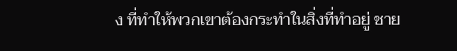ง ที่ทำให้พวกเขาต้องกระทำในสิ่งที่ทำอยู่ ชาย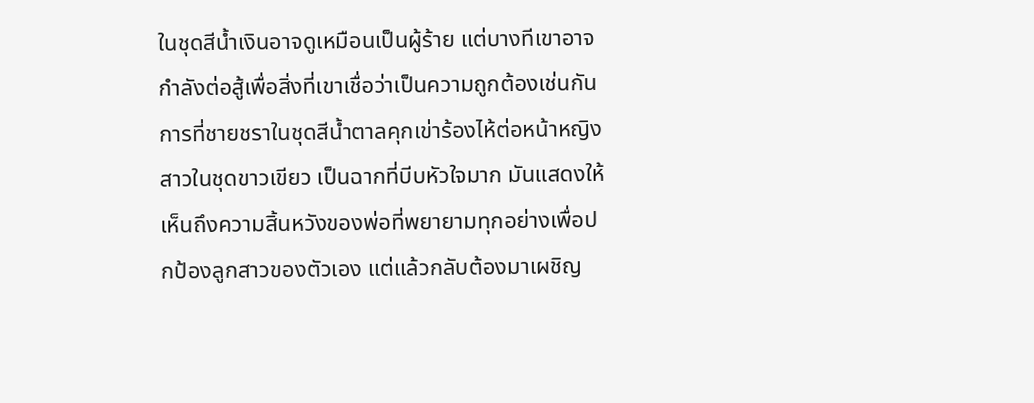ในชุดสีน้ำเงินอาจดูเหมือนเป็นผู้ร้าย แต่บางทีเขาอาจกำลังต่อสู้เพื่อสิ่งที่เขาเชื่อว่าเป็นความถูกต้องเช่นกัน การที่ชายชราในชุดสีน้ำตาลคุกเข่าร้องไห้ต่อหน้าหญิงสาวในชุดขาวเขียว เป็นฉากที่บีบหัวใจมาก มันแสดงให้เห็นถึงความสิ้นหวังของพ่อที่พยายามทุกอย่างเพื่อปกป้องลูกสาวของตัวเอง แต่แล้วกลับต้องมาเผชิญ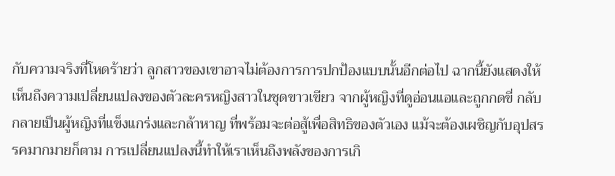กับความจริงที่โหดร้ายว่า ลูกสาวของเขาอาจไม่ต้องการการปกป้องแบบนั้นอีกต่อไป ฉากนี้ยังแสดงให้เห็นถึงความเปลี่ยนแปลงของตัวละครหญิงสาวในชุดขาวเขียว จากผู้หญิงที่ดูอ่อนแอและถูกกดขี่ กลับกลายเป็นผู้หญิงที่แข็งแกร่งและกล้าหาญ ที่พร้อมจะต่อสู้เพื่อสิทธิของตัวเอง แม้จะต้องเผชิญกับอุปสรรคมากมายก็ตาม การเปลี่ยนแปลงนี้ทำให้เราเห็นถึงพลังของการเกิ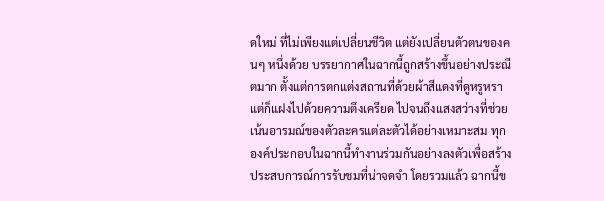ดใหม่ ที่ไม่เพียงแต่เปลี่ยนชีวิต แต่ยังเปลี่ยนตัวตนของคนๆ หนึ่งด้วย บรรยากาศในฉากนี้ถูกสร้างขึ้นอย่างประณีตมาก ตั้งแต่การตกแต่งสถานที่ด้วยผ้าสีแดงที่ดูหรูหราแต่ก็แฝงไปด้วยความตึงเครียด ไปจนถึงแสงสว่างที่ช่วยเน้นอารมณ์ของตัวละครแต่ละตัวได้อย่างเหมาะสม ทุกองค์ประกอบในฉากนี้ทำงานร่วมกันอย่างลงตัวเพื่อสร้างประสบการณ์การรับชมที่น่าจดจำ โดยรวมแล้ว ฉากนี้ข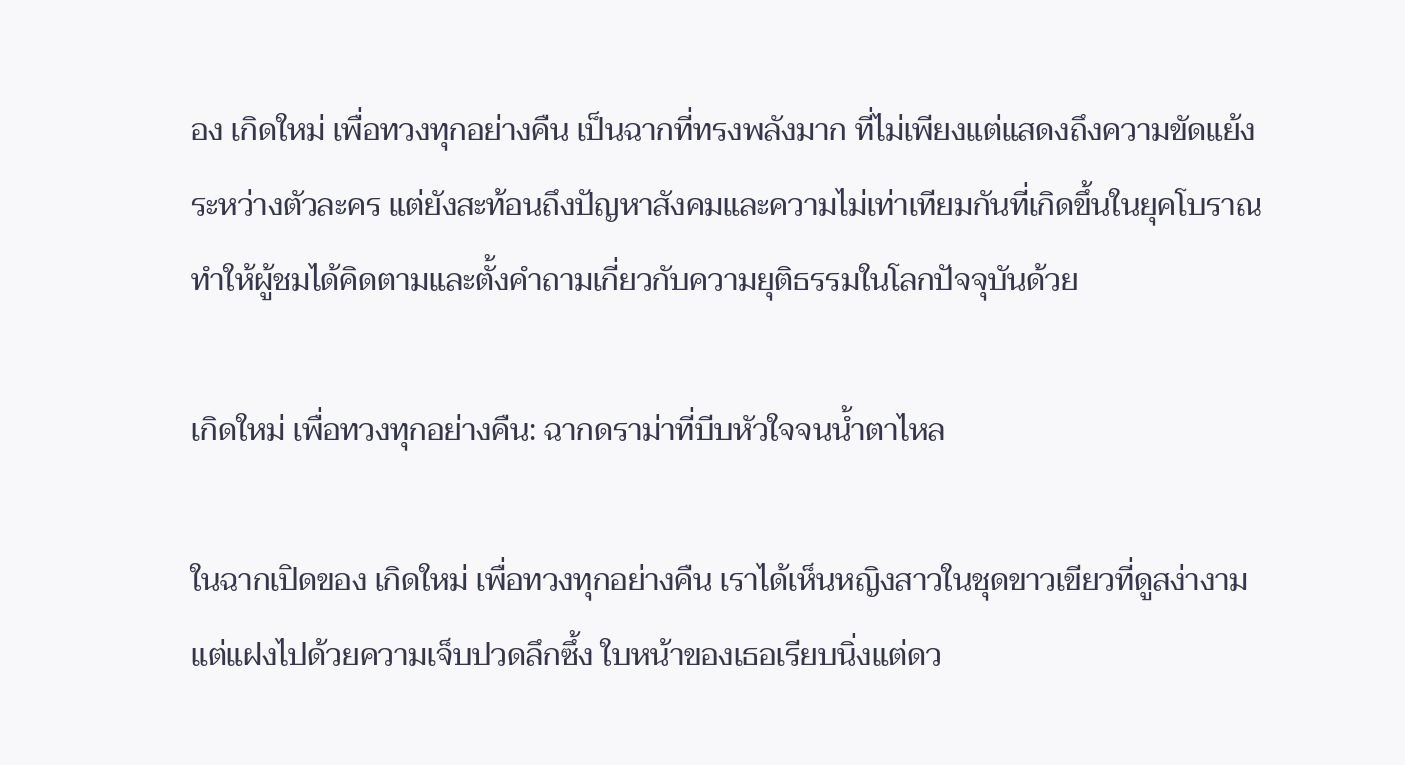อง เกิดใหม่ เพื่อทวงทุกอย่างคืน เป็นฉากที่ทรงพลังมาก ที่ไม่เพียงแต่แสดงถึงความขัดแย้งระหว่างตัวละคร แต่ยังสะท้อนถึงปัญหาสังคมและความไม่เท่าเทียมกันที่เกิดขึ้นในยุคโบราณ ทำให้ผู้ชมได้คิดตามและตั้งคำถามเกี่ยวกับความยุติธรรมในโลกปัจจุบันด้วย

เกิดใหม่ เพื่อทวงทุกอย่างคืน: ฉากดราม่าที่บีบหัวใจจนน้ำตาไหล

ในฉากเปิดของ เกิดใหม่ เพื่อทวงทุกอย่างคืน เราได้เห็นหญิงสาวในชุดขาวเขียวที่ดูสง่างามแต่แฝงไปด้วยความเจ็บปวดลึกซึ้ง ใบหน้าของเธอเรียบนิ่งแต่ดว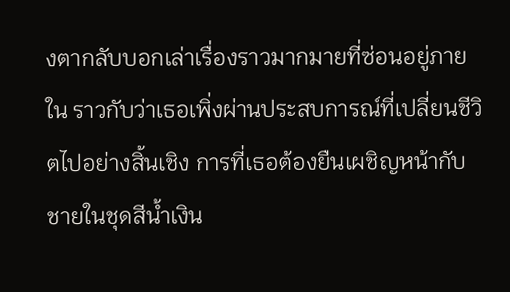งตากลับบอกเล่าเรื่องราวมากมายที่ซ่อนอยู่ภายใน ราวกับว่าเธอเพิ่งผ่านประสบการณ์ที่เปลี่ยนชีวิตไปอย่างสิ้นเชิง การที่เธอต้องยืนเผชิญหน้ากับชายในชุดสีน้ำเงิน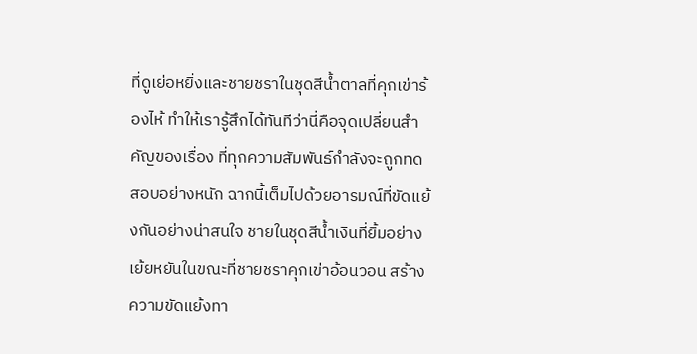ที่ดูเย่อหยิ่งและชายชราในชุดสีน้ำตาลที่คุกเข่าร้องไห้ ทำให้เรารู้สึกได้ทันทีว่านี่คือจุดเปลี่ยนสำคัญของเรื่อง ที่ทุกความสัมพันธ์กำลังจะถูกทดสอบอย่างหนัก ฉากนี้เต็มไปด้วยอารมณ์ที่ขัดแย้งกันอย่างน่าสนใจ ชายในชุดสีน้ำเงินที่ยิ้มอย่างเย้ยหยันในขณะที่ชายชราคุกเข่าอ้อนวอน สร้างความขัดแย้งทา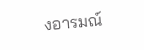งอารมณ์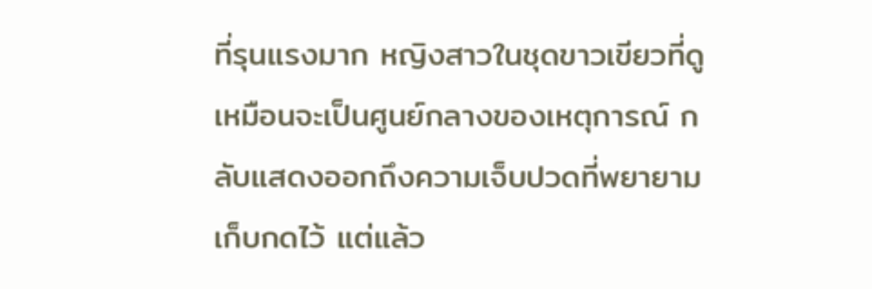ที่รุนแรงมาก หญิงสาวในชุดขาวเขียวที่ดูเหมือนจะเป็นศูนย์กลางของเหตุการณ์ กลับแสดงออกถึงความเจ็บปวดที่พยายามเก็บกดไว้ แต่แล้ว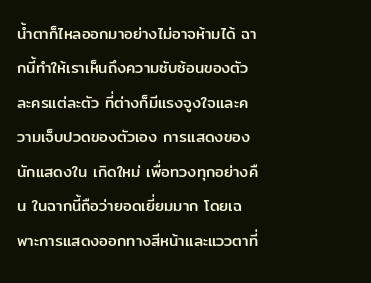น้ำตาก็ไหลออกมาอย่างไม่อาจห้ามได้ ฉากนี้ทำให้เราเห็นถึงความซับซ้อนของตัวละครแต่ละตัว ที่ต่างก็มีแรงจูงใจและความเจ็บปวดของตัวเอง การแสดงของนักแสดงใน เกิดใหม่ เพื่อทวงทุกอย่างคืน ในฉากนี้ถือว่ายอดเยี่ยมมาก โดยเฉพาะการแสดงออกทางสีหน้าและแววตาที่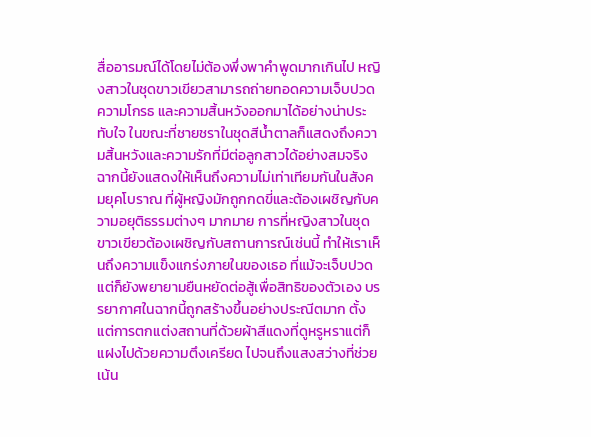สื่ออารมณ์ได้โดยไม่ต้องพึ่งพาคำพูดมากเกินไป หญิงสาวในชุดขาวเขียวสามารถถ่ายทอดความเจ็บปวด ความโกรธ และความสิ้นหวังออกมาได้อย่างน่าประทับใจ ในขณะที่ชายชราในชุดสีน้ำตาลก็แสดงถึงความสิ้นหวังและความรักที่มีต่อลูกสาวได้อย่างสมจริง ฉากนี้ยังแสดงให้เห็นถึงความไม่เท่าเทียมกันในสังคมยุคโบราณ ที่ผู้หญิงมักถูกกดขี่และต้องเผชิญกับความอยุติธรรมต่างๆ มากมาย การที่หญิงสาวในชุดขาวเขียวต้องเผชิญกับสถานการณ์เช่นนี้ ทำให้เราเห็นถึงความแข็งแกร่งภายในของเธอ ที่แม้จะเจ็บปวดแต่ก็ยังพยายามยืนหยัดต่อสู้เพื่อสิทธิของตัวเอง บรรยากาศในฉากนี้ถูกสร้างขึ้นอย่างประณีตมาก ตั้งแต่การตกแต่งสถานที่ด้วยผ้าสีแดงที่ดูหรูหราแต่ก็แฝงไปด้วยความตึงเครียด ไปจนถึงแสงสว่างที่ช่วยเน้น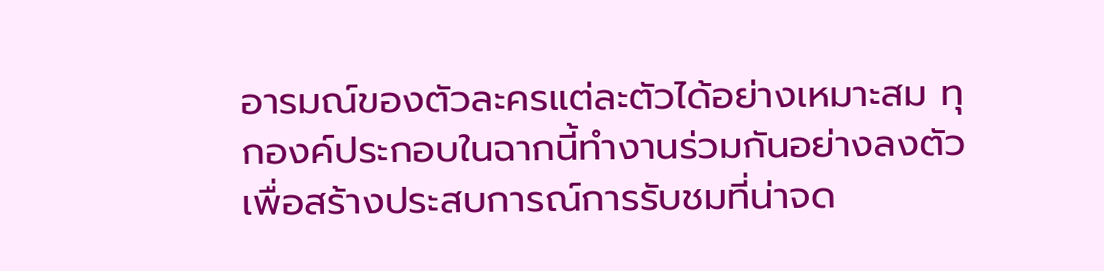อารมณ์ของตัวละครแต่ละตัวได้อย่างเหมาะสม ทุกองค์ประกอบในฉากนี้ทำงานร่วมกันอย่างลงตัวเพื่อสร้างประสบการณ์การรับชมที่น่าจด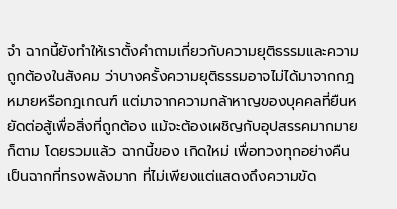จำ ฉากนี้ยังทำให้เราตั้งคำถามเกี่ยวกับความยุติธรรมและความถูกต้องในสังคม ว่าบางครั้งความยุติธรรมอาจไม่ได้มาจากกฎหมายหรือกฎเกณฑ์ แต่มาจากความกล้าหาญของบุคคลที่ยืนหยัดต่อสู้เพื่อสิ่งที่ถูกต้อง แม้จะต้องเผชิญกับอุปสรรคมากมายก็ตาม โดยรวมแล้ว ฉากนี้ของ เกิดใหม่ เพื่อทวงทุกอย่างคืน เป็นฉากที่ทรงพลังมาก ที่ไม่เพียงแต่แสดงถึงความขัด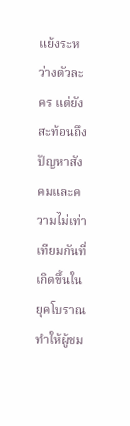แย้งระหว่างตัวละคร แต่ยังสะท้อนถึงปัญหาสังคมและความไม่เท่าเทียมกันที่เกิดขึ้นในยุคโบราณ ทำให้ผู้ชม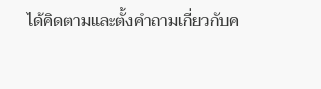ได้คิดตามและตั้งคำถามเกี่ยวกับค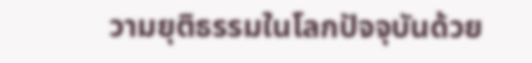วามยุติธรรมในโลกปัจจุบันด้วย